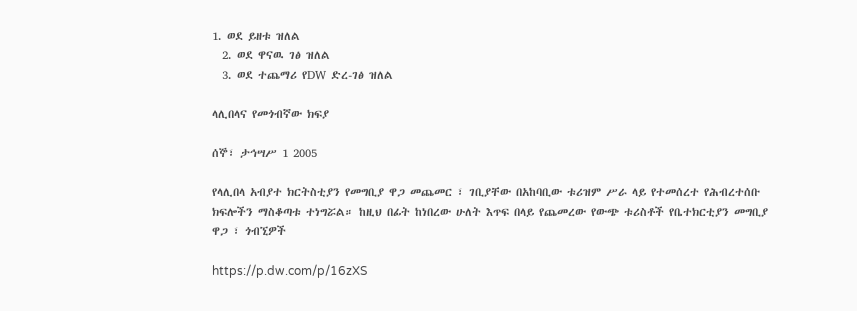1. ወደ ይዘቱ ዝለል
  2. ወደ ዋናዉ ገፅ ዝለል
  3. ወደ ተጨማሪ የDW ድረ-ገፅ ዝለል

ላሊበላና የመጎብኛው ክፍያ

ሰኞ፣ ታኅሣሥ 1 2005

የላሊበላ አብያተ ክርትስቲያን የመግቢያ ዋጋ መጨመር ፣ ገቢያቸው በአከባቢው ቱሪዝም ሥራ ላይ የተመሰረተ የሕብረተሰቡ ክፍሎችን ማስቆጣቱ ተነግሯል። ከዚህ በፊት ከነበረው ሁለት እጥፍ በላይ የጨመረው የውጭ ቱሪስቶች የቤተክርቲያን መግቢያ ዋጋ ፣ ጎብኚዎች

https://p.dw.com/p/16zXS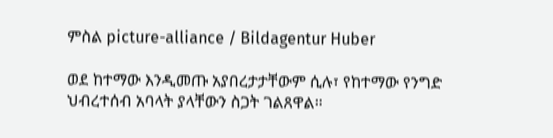ምስል picture-alliance / Bildagentur Huber

ወደ ከተማው እንዲመጡ አያበረታታቸውም ሲሉ፣ የከተማው የንግድ ህብረተሰብ አባላት ያላቸውን ስጋት ገልጸዋል።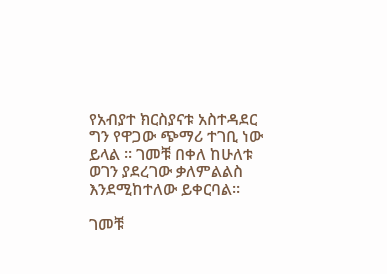የአብያተ ክርስያናቱ አስተዳደር ግን የዋጋው ጭማሪ ተገቢ ነው ይላል ። ገመቹ በቀለ ከሁለቱ ወገን ያደረገው ቃለምልልስ እንደሚከተለው ይቀርባል።

ገመቹ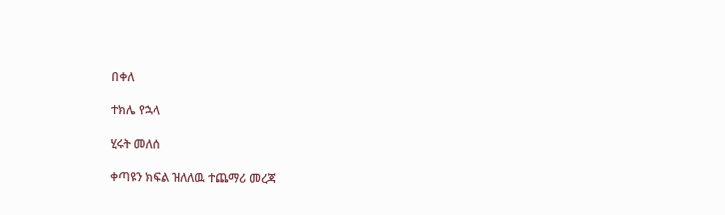በቀለ

ተክሌ የኋላ

ሂሩት መለሰ

ቀጣዩን ክፍል ዝለለዉ ተጨማሪ መረጃ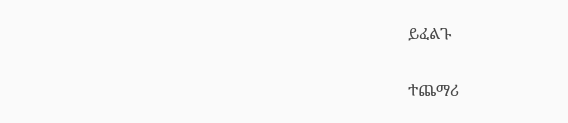ይፈልጉ

ተጨማሪ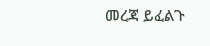መረጃ ይፈልጉ